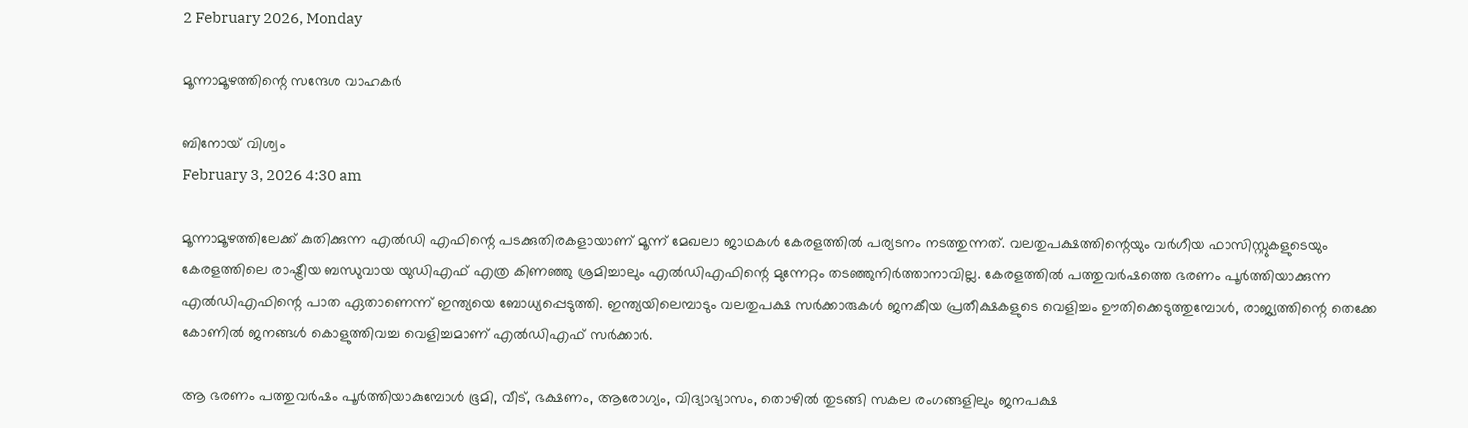2 February 2026, Monday

മൂന്നാമൂഴത്തിന്റെ സന്ദേശ വാഹകർ

ബിനോയ് വിശ്വം
February 3, 2026 4:30 am

മൂന്നാമൂഴത്തിലേക്ക് കുതിക്കുന്ന എൽഡി എഫിന്റെ പടക്കുതിരകളായാണ് മൂന്ന് മേഖലാ ജാഥകൾ കേരളത്തിൽ പര്യടനം നടത്തുന്നത്. വലതുപക്ഷത്തിന്റെയും വർഗീയ ഫാസിസ്റ്റുകളുടെയും കേരളത്തിലെ രാഷ്ട്രീയ ബന്ധുവായ യുഡിഎഫ് എത്ര കിണഞ്ഞു ശ്രമിച്ചാലും എൽഡിഎഫിന്റെ മുന്നേറ്റം തടഞ്ഞുനിർത്താനാവില്ല. കേരളത്തിൽ പത്തുവർഷത്തെ ഭരണം പൂർത്തിയാക്കുന്ന എൽഡിഎഫിന്റെ പാത ഏതാണെന്ന് ഇന്ത്യയെ ബോധ്യപ്പെടുത്തി. ഇന്ത്യയിലെമ്പാടും വലതുപക്ഷ സർക്കാരുകൾ ജനകീയ പ്രതീക്ഷകളുടെ വെളിച്ചം ഊതിക്കെടുത്തുമ്പോൾ, രാജ്യത്തിന്റെ തെക്കേ കോണിൽ ജനങ്ങൾ കൊളുത്തിവച്ച വെളിച്ചമാണ് എൽഡിഎഫ് സർക്കാർ.

ആ ഭരണം പത്തുവർഷം പൂർത്തിയാകുമ്പോൾ ഭൂമി, വീട്, ഭക്ഷണം, ആരോഗ്യം, വിദ്യാഭ്യാസം, തൊഴിൽ തുടങ്ങി സകല രംഗങ്ങളിലും ജനപക്ഷ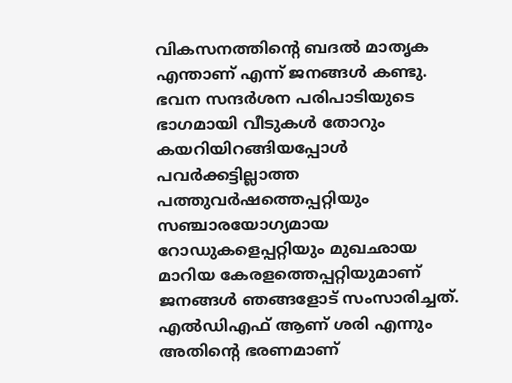വികസനത്തിന്റെ ബദൽ മാതൃക എന്താണ് എന്ന് ജനങ്ങൾ കണ്ടു. ഭവന സന്ദർശന പരിപാടിയുടെ ഭാഗമായി വീടുകൾ തോറും കയറിയിറങ്ങിയപ്പോൾ പവർക്കട്ടില്ലാത്ത പത്തുവർഷത്തെപ്പറ്റിയും സഞ്ചാരയോഗ്യമായ റോഡുകളെപ്പറ്റിയും മുഖഛായ മാറിയ കേരളത്തെപ്പറ്റിയുമാണ് ജനങ്ങൾ ഞങ്ങളോട് സംസാരിച്ചത്. എൽഡിഎഫ് ആണ് ശരി എന്നും അതിന്റെ ഭരണമാണ്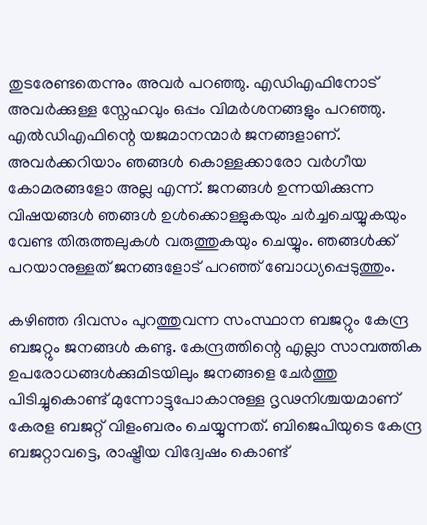തുടരേണ്ടതെന്നും അവർ പറഞ്ഞു. എഡിഎഫിനോട് അവർക്കുള്ള സ്നേഹവും ഒപ്പം വിമർശനങ്ങളും പറഞ്ഞു. എൽഡിഎഫിന്റെ യജമാനന്മാർ ജനങ്ങളാണ്. അവർക്കറിയാം ഞങ്ങൾ കൊള്ളക്കാരോ വർഗീയ കോമരങ്ങളോ അല്ല എന്ന്. ജനങ്ങൾ ഉന്നയിക്കുന്ന വിഷയങ്ങൾ ഞങ്ങൾ ഉൾക്കൊള്ളുകയും ചർച്ചചെയ്യുകയും വേണ്ട തിരുത്തലുകൾ വരുത്തുകയും ചെയ്യും. ഞങ്ങൾക്ക് പറയാനുള്ളത് ജനങ്ങളോട് പറഞ്ഞ് ബോധ്യപ്പെടുത്തും.

കഴിഞ്ഞ ദിവസം പുറത്തുവന്ന സംസ്ഥാന ബജറ്റും കേന്ദ്ര ബജറ്റും ജനങ്ങൾ കണ്ടു. കേന്ദ്രത്തിന്റെ എല്ലാ സാമ്പത്തിക ഉപരോധങ്ങൾക്കുമിടയിലും ജനങ്ങളെ ചേർത്തു പിടിച്ചുകൊണ്ട് മുന്നോട്ടുപോകാനുള്ള ദൃഢനിശ്ചയമാണ് കേരള ബജറ്റ് വിളംബരം ചെയ്യുന്നത്. ബിജെപിയുടെ കേന്ദ്ര ബജറ്റാവട്ടെ, രാഷ്ട്രീയ വിദ്വേഷം കൊണ്ട്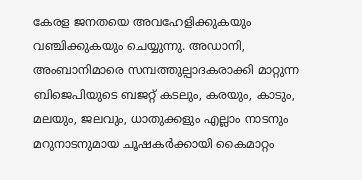കേരള ജനതയെ അവഹേളിക്കുകയും വഞ്ചിക്കുകയും ചെയ്യുന്നു. അഡാനി, അംബാനിമാരെ സമ്പത്തുല്പാദകരാക്കി മാറ്റുന്ന ബിജെപിയുടെ ബജറ്റ് കടലും, കരയും, കാടും, മലയും, ജലവും, ധാതുക്കളും എല്ലാം നാടനും മറുനാടനുമായ ചൂഷകർക്കായി കൈമാറ്റം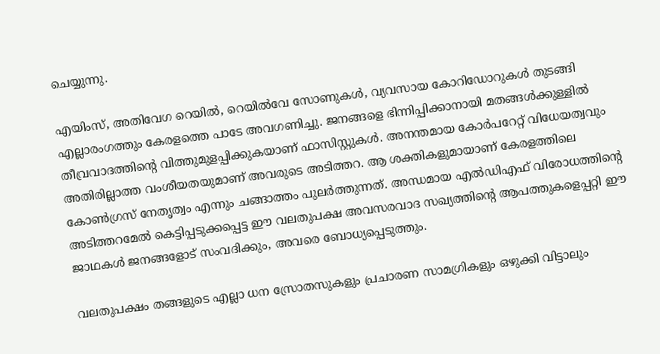ചെയ്യുന്നു.

എയിംസ്, അതിവേഗ റെയിൽ, റെയിൽവേ സോണുകൾ, വ്യവസായ കോറിഡോറുകൾ തുടങ്ങി എല്ലാരംഗത്തും കേരളത്തെ പാടേ അവഗണിച്ചു. ജനങ്ങളെ ഭിന്നിപ്പിക്കാനായി മതങ്ങൾക്കുള്ളിൽ തീവ്രവാദത്തിന്റെ വിത്തുമുളപ്പിക്കുകയാണ് ഫാസിസ്റ്റുകൾ. അനന്തമായ കോർപറേറ്റ് വിധേയത്വവും അതിരില്ലാത്ത വംശീയതയുമാണ് അവരുടെ അടിത്തറ. ആ ശക്തികളുമായാണ് കേരളത്തിലെ കോൺഗ്രസ് നേതൃത്വം എന്നും ചങ്ങാത്തം പുലർത്തുന്നത്. അന്ധമായ എൽഡിഎഫ് വിരോധത്തിന്റെ അടിത്തറമേൽ കെട്ടിപ്പടുക്കപ്പെട്ട ഈ വലതുപക്ഷ അവസരവാദ സഖ്യത്തിന്റെ ആപത്തുകളെപ്പറ്റി ഈ ജാഥകൾ ജനങ്ങളോട് സംവദിക്കും, അവരെ ബോധ്യപ്പെടുത്തും.

വലതുപക്ഷം തങ്ങളുടെ എല്ലാ ധന സ്രോതസുകളും പ്രചാരണ സാമഗ്രികളും ഒഴുക്കി വിട്ടാലും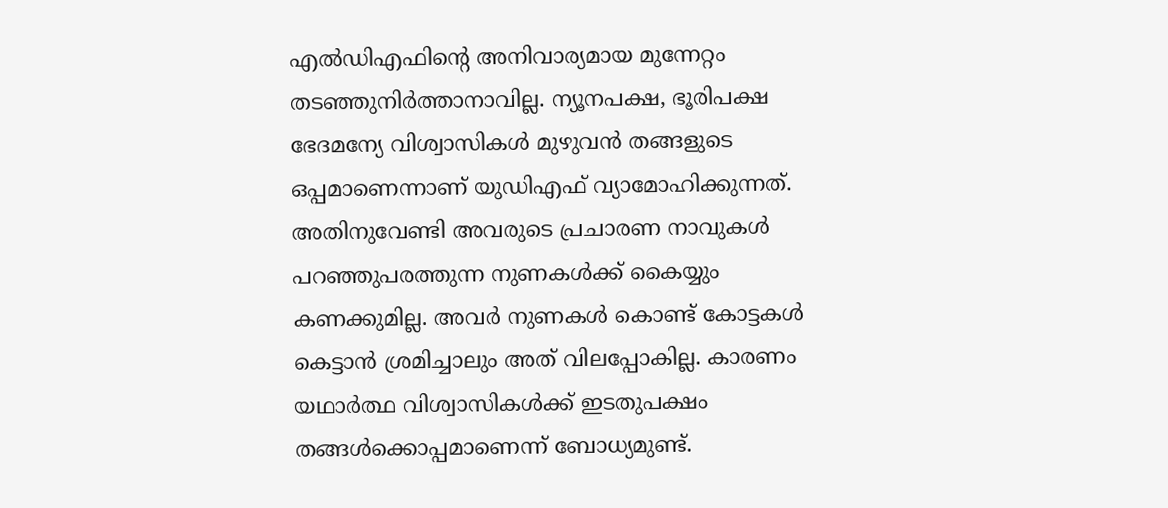എൽഡിഎഫിന്റെ അനിവാര്യമായ മുന്നേറ്റം തടഞ്ഞുനിർത്താനാവില്ല. ന്യൂനപക്ഷ, ഭൂരിപക്ഷ ഭേദമന്യേ വിശ്വാസികൾ മുഴുവൻ തങ്ങളുടെ ഒപ്പമാണെന്നാണ് യുഡിഎഫ് വ്യാമോഹിക്കുന്നത്. അതിനുവേണ്ടി അവരുടെ പ്രചാരണ നാവുകൾ പറഞ്ഞുപരത്തുന്ന നുണകൾക്ക് കൈയ്യും കണക്കുമില്ല. അവർ നുണകൾ കൊണ്ട് കോട്ടകള്‍ കെട്ടാന്‍ ശ്രമിച്ചാലും അത് വിലപ്പോകില്ല. കാരണം യഥാര്‍ത്ഥ വിശ്വാസികള്‍ക്ക് ഇടതുപക്ഷം തങ്ങള്‍ക്കൊപ്പമാണെന്ന് ബോധ്യമുണ്ട്.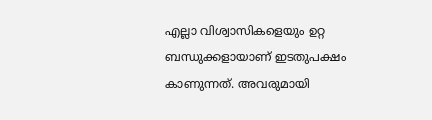എല്ലാ വിശ്വാസികളെയും ഉറ്റ ബന്ധുക്കളായാണ് ഇടതുപക്ഷം കാണുന്നത്. അവരുമായി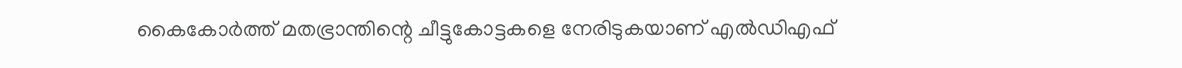കൈകോർത്ത് മതഭ്രാന്തിന്റെ ചീട്ടുകോട്ടകളെ നേരിടുകയാണ് എൽഡിഎഫ്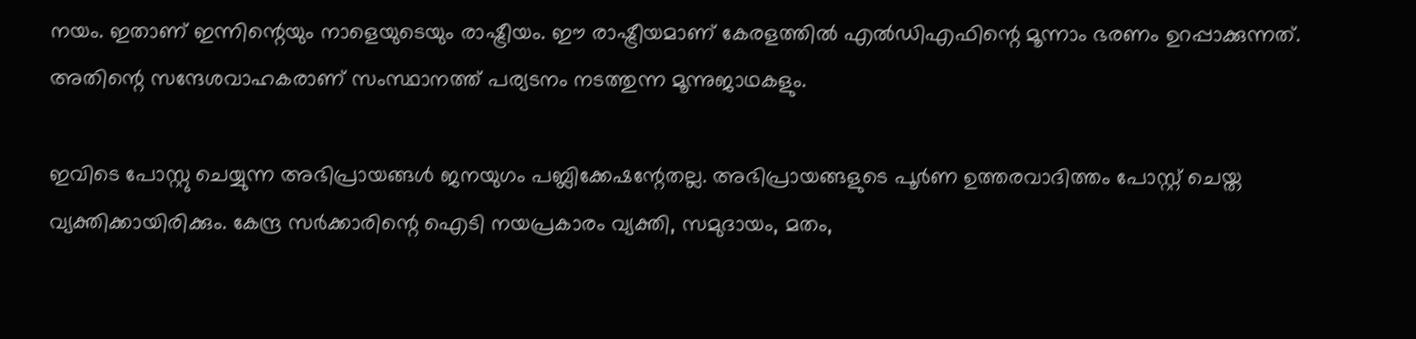നയം. ഇതാണ് ഇന്നിന്റെയും നാളെയുടെയും രാഷ്ട്രീയം. ഈ രാഷ്ട്രീയമാണ് കേരളത്തിൽ എൽഡിഎഫിന്റെ മൂന്നാം ഭരണം ഉറപ്പാക്കുന്നത്. അതിന്റെ സന്ദേശവാഹകരാണ് സംസ്ഥാനത്ത് പര്യടനം നടത്തുന്ന മൂന്നുജാഥകളും.

ഇവിടെ പോസ്റ്റു ചെയ്യുന്ന അഭിപ്രായങ്ങള്‍ ജനയുഗം പബ്ലിക്കേഷന്റേതല്ല. അഭിപ്രായങ്ങളുടെ പൂര്‍ണ ഉത്തരവാദിത്തം പോസ്റ്റ് ചെയ്ത വ്യക്തിക്കായിരിക്കും. കേന്ദ്ര സര്‍ക്കാരിന്റെ ഐടി നയപ്രകാരം വ്യക്തി, സമുദായം, മതം,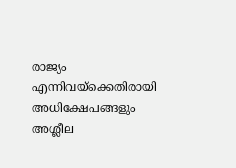രാജ്യം എന്നിവയ്‌ക്കെതിരായി അധിക്ഷേപങ്ങളും അശ്ലീല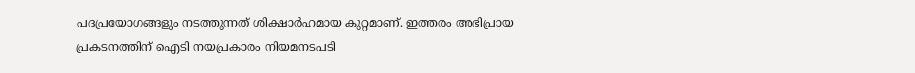പദപ്രയോഗങ്ങളും നടത്തുന്നത് ശിക്ഷാര്‍ഹമായ കുറ്റമാണ്. ഇത്തരം അഭിപ്രായ പ്രകടനത്തിന് ഐടി നയപ്രകാരം നിയമനടപടി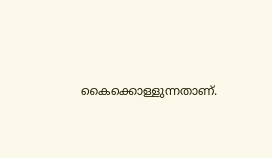കൈക്കൊള്ളുന്നതാണ്.